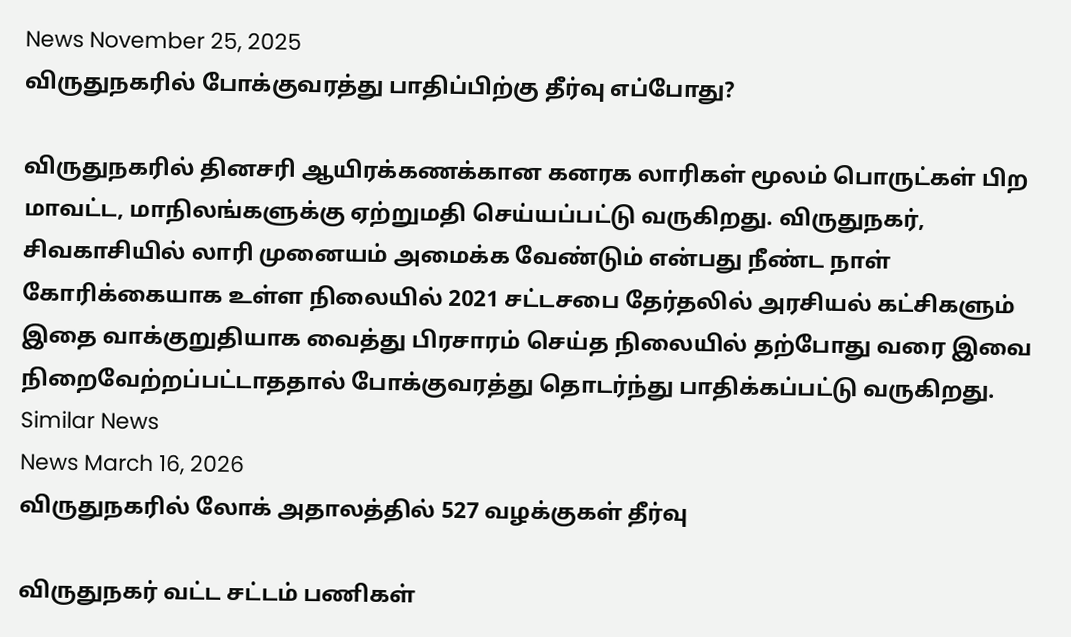News November 25, 2025
விருதுநகரில் போக்குவரத்து பாதிப்பிற்கு தீர்வு எப்போது?

விருதுநகரில் தினசரி ஆயிரக்கணக்கான கனரக லாரிகள் மூலம் பொருட்கள் பிற மாவட்ட, மாநிலங்களுக்கு ஏற்றுமதி செய்யப்பட்டு வருகிறது. விருதுநகர், சிவகாசியில் லாரி முனையம் அமைக்க வேண்டும் என்பது நீண்ட நாள் கோரிக்கையாக உள்ள நிலையில் 2021 சட்டசபை தேர்தலில் அரசியல் கட்சிகளும் இதை வாக்குறுதியாக வைத்து பிரசாரம் செய்த நிலையில் தற்போது வரை இவை நிறைவேற்றப்பட்டாததால் போக்குவரத்து தொடர்ந்து பாதிக்கப்பட்டு வருகிறது.
Similar News
News March 16, 2026
விருதுநகரில் லோக் அதாலத்தில் 527 வழக்குகள் தீர்வு

விருதுநகர் வட்ட சட்டம் பணிகள்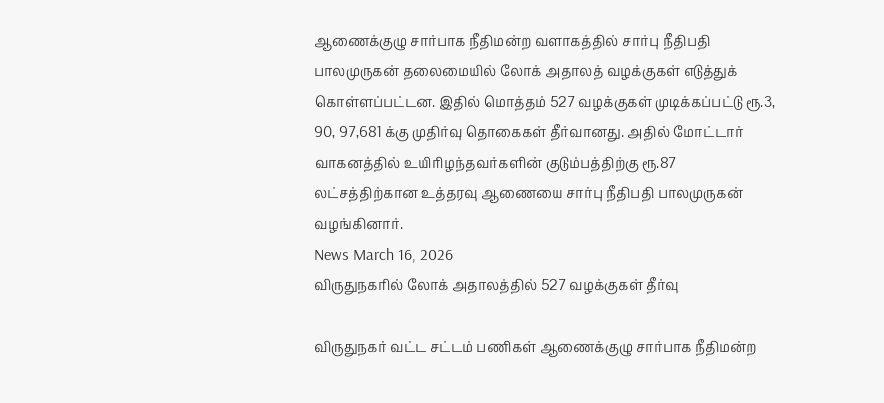ஆணைக்குழு சார்பாக நீதிமன்ற வளாகத்தில் சார்பு நீதிபதி பாலமுருகன் தலைமையில் லோக் அதாலத் வழக்குகள் எடுத்துக் கொள்ளப்பட்டன. இதில் மொத்தம் 527 வழக்குகள் முடிக்கப்பட்டு ரூ.3, 90, 97,681 க்கு முதிர்வு தொகைகள் தீர்வானது. அதில் மோட்டார் வாகனத்தில் உயிரிழந்தவர்களின் குடும்பத்திற்கு ரூ.87 லட்சத்திற்கான உத்தரவு ஆணையை சார்பு நீதிபதி பாலமுருகன் வழங்கினார்.
News March 16, 2026
விருதுநகரில் லோக் அதாலத்தில் 527 வழக்குகள் தீர்வு

விருதுநகர் வட்ட சட்டம் பணிகள் ஆணைக்குழு சார்பாக நீதிமன்ற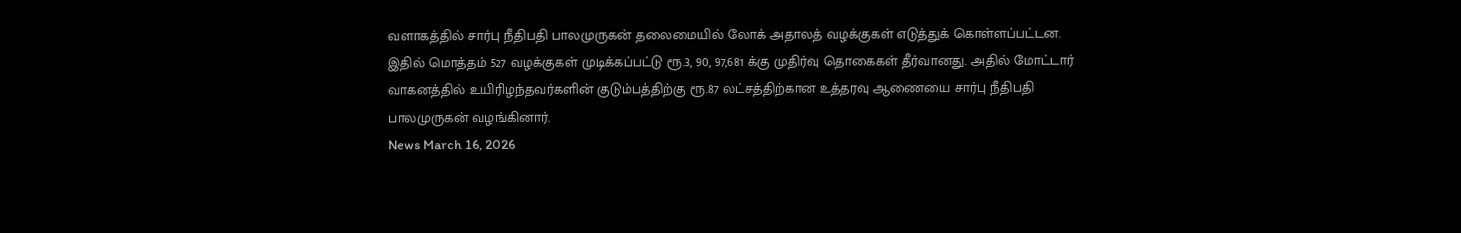வளாகத்தில் சார்பு நீதிபதி பாலமுருகன் தலைமையில் லோக் அதாலத் வழக்குகள் எடுத்துக் கொள்ளப்பட்டன. இதில் மொத்தம் 527 வழக்குகள் முடிக்கப்பட்டு ரூ.3, 90, 97,681 க்கு முதிர்வு தொகைகள் தீர்வானது. அதில் மோட்டார் வாகனத்தில் உயிரிழந்தவர்களின் குடும்பத்திற்கு ரூ.87 லட்சத்திற்கான உத்தரவு ஆணையை சார்பு நீதிபதி பாலமுருகன் வழங்கினார்.
News March 16, 2026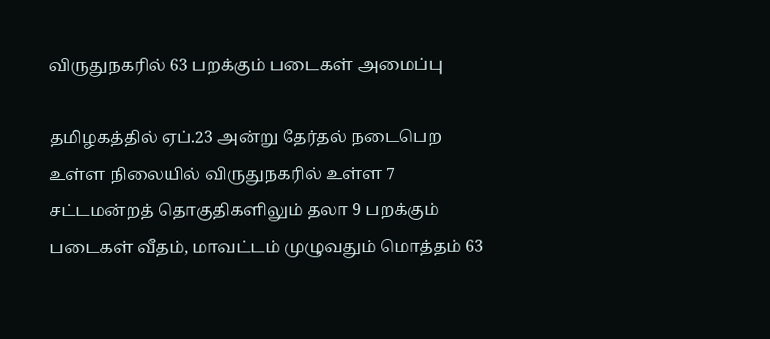விருதுநகரில் 63 பறக்கும் படைகள் அமைப்பு

தமிழகத்தில் ஏப்.23 அன்று தேர்தல் நடைபெற உள்ள நிலையில் விருதுநகரில் உள்ள 7 சட்டமன்றத் தொகுதிகளிலும் தலா 9 பறக்கும் படைகள் வீதம், மாவட்டம் முழுவதும் மொத்தம் 63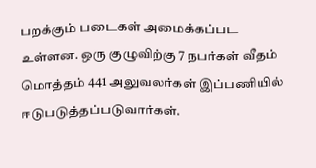பறக்கும் படைகள் அமைக்கப்பட உள்ளன. ஒரு குழுவிற்கு 7 நபர்கள் வீதம் மொத்தம் 441 அலுவலர்கள் இப்பணியில் ஈடுபடுத்தப்படுவார்கள்.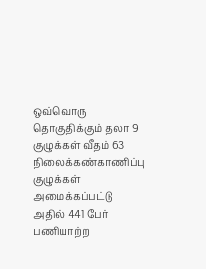ஒவ்வொரு தொகுதிக்கும் தலா 9 குழுக்கள் வீதம் 63 நிலைக்கண்காணிப்பு குழுக்கள் அமைக்கப்பட்டு அதில் 441 பேர் பணியாற்ற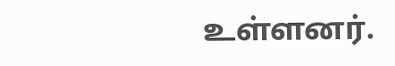உள்ளனர்.